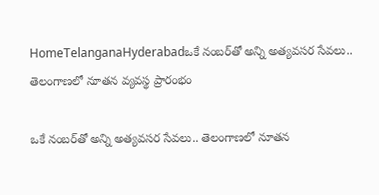HomeTelanganaHyderabadఒకే నంబర్‌తో అన్ని అత్యవసర సేవలు.. తెలంగాణలో నూతన వ్యవస్థ ప్రారంభం

ఒకే నంబర్‌తో అన్ని అత్యవసర సేవలు.. తెలంగాణలో నూతన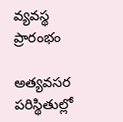వ్యవస్థ ప్రారంభం

అత్యవసర పరిస్థితుల్లో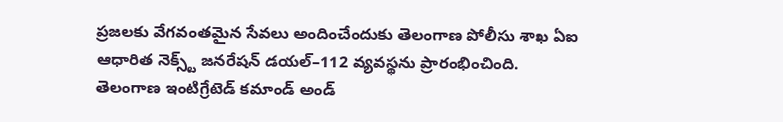ప్రజలకు వేగవంతమైన సేవలు అందించేందుకు తెలంగాణ పోలీసు శాఖ ఏఐ ఆధారిత నెక్స్ట్‌ జనరేషన్‌ డయల్‌–112 వ్యవస్థను ప్రారంభించింది. తెలంగాణ ఇంటిగ్రేటెడ్‌ కమాండ్‌ అండ్‌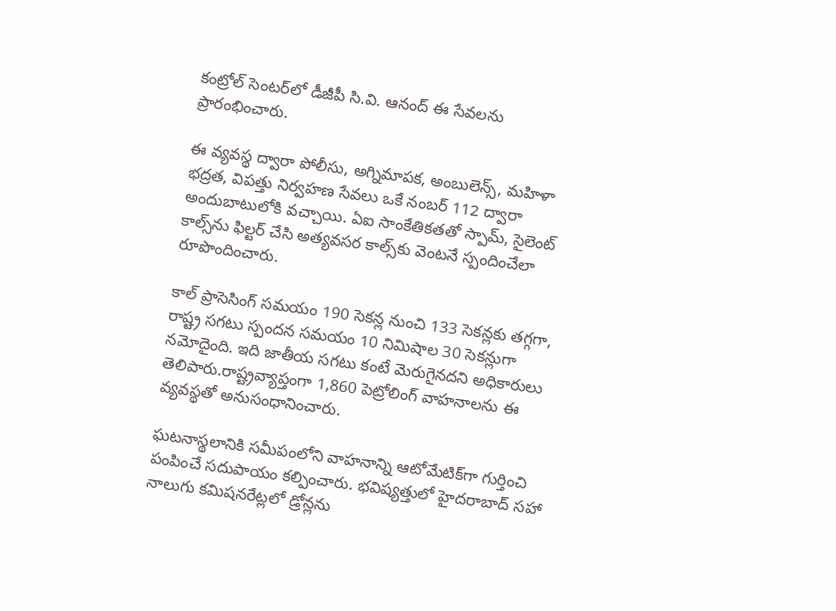కంట్రోల్‌ సెంటర్‌లో డీజీపీ సి.వి. ఆనంద్‌ ఈ సేవలను ప్రారంభించారు.

ఈ వ్యవస్థ ద్వారా పోలీసు, అగ్నిమాపక, అంబులెన్స్‌, మహిళా భద్రత, విపత్తు నిర్వహణ సేవలు ఒకే నంబర్‌ 112 ద్వారా అందుబాటులోకి వచ్చాయి. ఏఐ సాంకేతికతతో స్పామ్‌, సైలెంట్‌ కాల్స్‌ను ఫిల్టర్‌ చేసి అత్యవసర కాల్స్‌కు వెంటనే స్పందించేలా రూపొందించారు.

కాల్‌ ప్రాసెసింగ్‌ సమయం 190 సెకన్ల నుంచి 133 సెకన్లకు తగ్గగా, రాష్ట్ర సగటు స్పందన సమయం 10 నిమిషాల 30 సెకన్లుగా నమోదైంది. ఇది జాతీయ సగటు కంటే మెరుగైనదని అధికారులు తెలిపారు.రాష్ట్రవ్యాప్తంగా 1,860 పెట్రోలింగ్‌ వాహనాలను ఈ వ్యవస్థతో అనుసంధానించారు.

ఘటనాస్థలానికి సమీపంలోని వాహనాన్ని ఆటోమేటిక్‌గా గుర్తించి పంపించే సదుపాయం కల్పించారు. భవిష్యత్తులో హైదరాబాద్‌ సహా నాలుగు కమిషనరేట్లలో డ్రోన్లను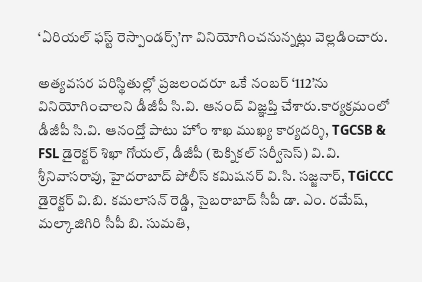‘ఏరియల్‌ ఫస్ట్‌ రెస్పాండర్స్‌’గా వినియోగించనున్నట్లు వెల్లడించారు.

అత్యవసర పరిస్థితుల్లో ప్రజలందరూ ఒకే నంబర్‌ ‘112’ను వినియోగించాలని డీజీపీ సి.వి. ఆనంద్‌ విజ్ఞప్తి చేశారు.కార్యక్రమంలో డీజీపీ సి.వి. ఆనంద్తో పాటు హోం శాఖ ముఖ్య కార్యదర్శి, TGCSB & FSL డైరెక్టర్ శిఖా గోయల్, డీజీపీ (టెక్నికల్ సర్వీసెస్) వి.వి. శ్రీనివాసరావు, హైదరాబాద్ పోలీస్ కమిషనర్ వి.సి. సజ్జనార్, TGiCCC డైరెక్టర్ వి.బి. కమలాసన్ రెడ్డి, సైబరాబాద్ సీపీ డా. ఎం. రమేష్, మల్కాజిగిరి సీపీ బి. సుమతి,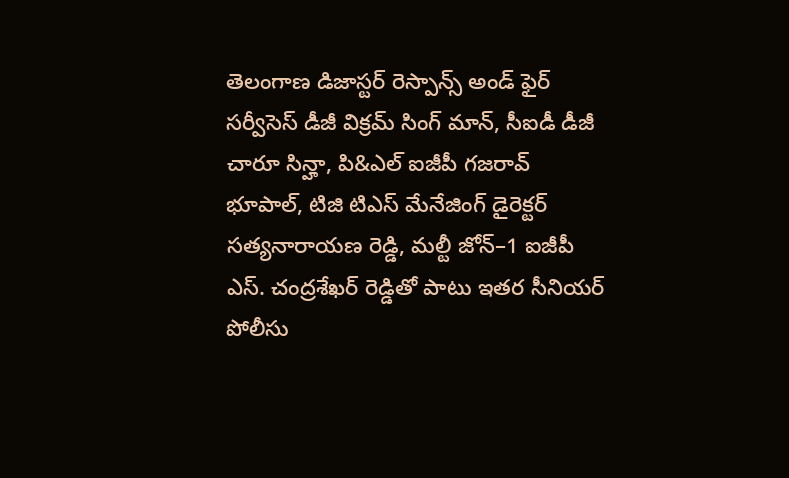తెలంగాణ డిజాస్టర్ రెస్పాన్స్ అండ్ ఫైర్ సర్వీసెస్ డీజీ విక్రమ్ సింగ్ మాన్, సీఐడీ డీజీ చారూ సిన్హా, పి&ఎల్ ఐజీపీ గజరావ్ భూపాల్, టిజి టిఎస్ మేనేజింగ్ డైరెక్టర్ సత్యనారాయణ రెడ్డి, మల్టీ జోన్–1 ఐజీపీ ఎస్. చంద్రశేఖర్ రెడ్డితో పాటు ఇతర సీనియర్ పోలీసు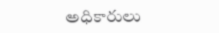అధికారులు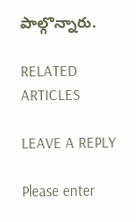పాల్గొన్నారు.

RELATED ARTICLES

LEAVE A REPLY

Please enter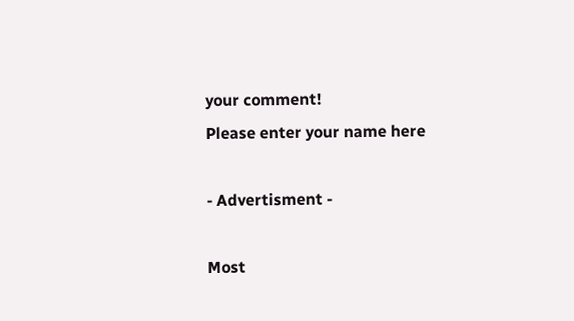your comment!
Please enter your name here

- Advertisment -

Most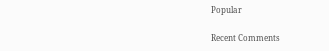Popular

Recent Comments